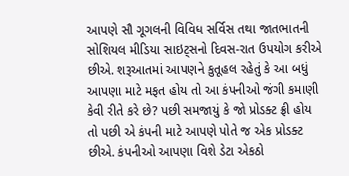આપણે સૌ ગૂગલની વિવિધ સર્વિસ તથા જાતભાતની સોશિયલ મીડિયા સાઇટ્સનો દિવસ-રાત ઉપયોગ કરીએ છીએ. શરૂઆતમાં આપણને કુતૂહલ રહેતું કે આ બધું આપણા માટે મફત હોય તો આ કંપનીઓ જંગી કમાણી કેવી રીતે કરે છે? પછી સમજાયું કે જો પ્રોડક્ટ ફ્રી હોય તો પછી એ કંપની માટે આપણે પોતે જ એક પ્રોડક્ટ છીએ. કંપનીઓ આપણા વિશે ડેટા એકઠો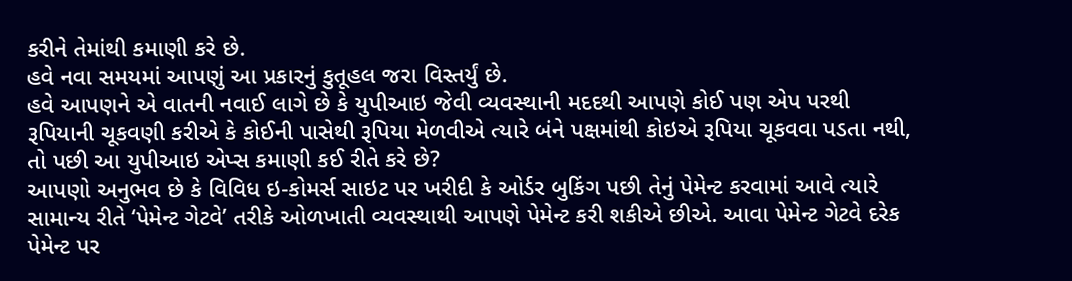કરીને તેમાંથી કમાણી કરે છે.
હવે નવા સમયમાં આપણું આ પ્રકારનું કુતૂહલ જરા વિસ્તર્યું છે.
હવે આપણને એ વાતની નવાઈ લાગે છે કે યુપીઆઇ જેવી વ્યવસ્થાની મદદથી આપણે કોઈ પણ એપ પરથી રૂપિયાની ચૂકવણી કરીએ કે કોઈની પાસેથી રૂપિયા મેળવીએ ત્યારે બંને પક્ષમાંથી કોઇએ રૂપિયા ચૂકવવા પડતા નથી, તો પછી આ યુપીઆઇ એપ્સ કમાણી કઈ રીતે કરે છે?
આપણો અનુભવ છે કે વિવિધ ઇ-કોમર્સ સાઇટ પર ખરીદી કે ઓર્ડર બુકિંગ પછી તેનું પેમેન્ટ કરવામાં આવે ત્યારે સામાન્ય રીતે ‘પેમેન્ટ ગેટવે’ તરીકે ઓળખાતી વ્યવસ્થાથી આપણે પેમેન્ટ કરી શકીએ છીએ. આવા પેમેન્ટ ગેટવે દરેક પેમેન્ટ પર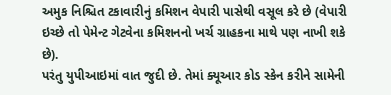અમુક નિશ્ચિત ટકાવારીનું કમિશન વેપારી પાસેથી વસૂલ કરે છે (વેપારી ઇચ્છે તો પેમેન્ટ ગેટવેના કમિશનનો ખર્ચ ગ્રાહકના માથે પણ નાખી શકે છે).
પરંતુ યુપીઆઇમાં વાત જુદી છે. તેમાં ક્યૂઆર કોડ સ્કેન કરીને સામેની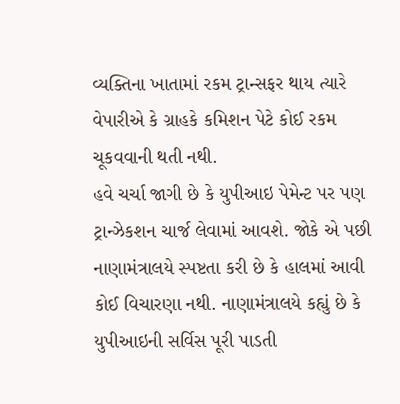વ્યક્તિના ખાતામાં રકમ ટ્રાન્સફર થાય ત્યારે વેપારીએ કે ગ્રાહકે કમિશન પેટે કોઈ રકમ ચૂકવવાની થતી નથી.
હવે ચર્ચા જાગી છે કે યુપીઆઇ પેમેન્ટ પર પણ ટ્રાન્ઝેકશન ચાર્જ લેવામાં આવશે. જોકે એ પછી નાણામંત્રાલયે સ્પષ્ટતા કરી છે કે હાલમાં આવી કોઈ વિચારણા નથી. નાણામંત્રાલયે કહ્યું છે કે યુપીઆઇની સર્વિસ પૂરી પાડતી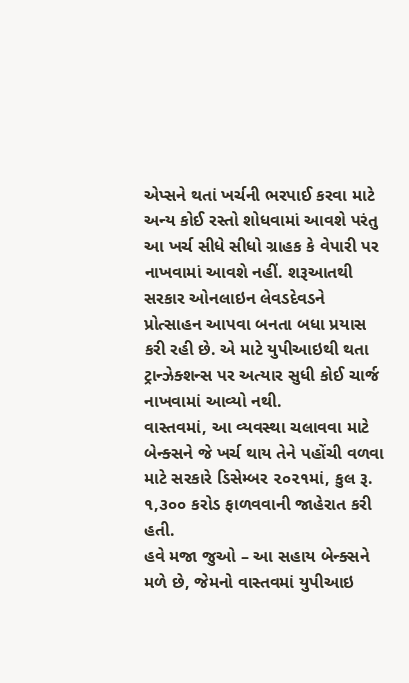એપ્સને થતાં ખર્ચની ભરપાઈ કરવા માટે અન્ય કોઈ રસ્તો શોધવામાં આવશે પરંતુ આ ખર્ચ સીધે સીધો ગ્રાહક કે વેપારી પર નાખવામાં આવશે નહીં. શરૂઆતથી સરકાર ઓનલાઇન લેવડદેવડને પ્રોત્સાહન આપવા બનતા બધા પ્રયાસ કરી રહી છે. એ માટે યુપીઆઇથી થતા ટ્રાન્ઝેક્શન્સ પર અત્યાર સુધી કોઈ ચાર્જ નાખવામાં આવ્યો નથી.
વાસ્તવમાં, આ વ્યવસ્થા ચલાવવા માટે બેન્ક્સને જે ખર્ચ થાય તેને પહોંચી વળવા માટે સરકારે ડિસેમ્બર ૨૦૨૧માં, કુલ રૂ. ૧,૩૦૦ કરોડ ફાળવવાની જાહેરાત કરી હતી.
હવે મજા જુઓ – આ સહાય બેન્ક્સને મળે છે, જેમનો વાસ્તવમાં યુપીઆઇ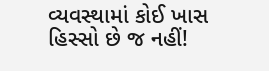વ્યવસ્થામાં કોઈ ખાસ હિસ્સો છે જ નહીં!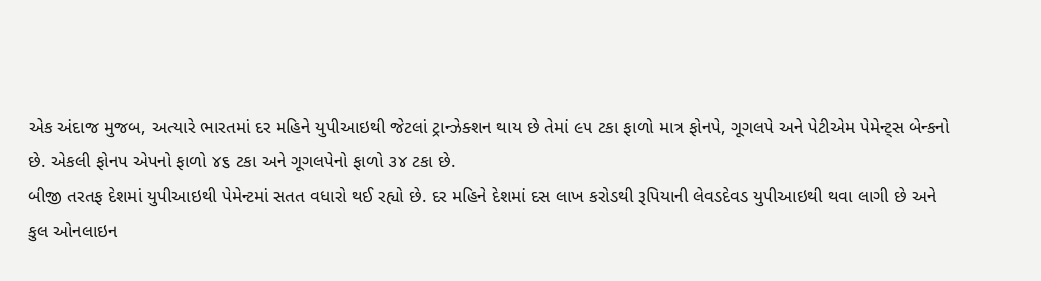એક અંદાજ મુજબ, અત્યારે ભારતમાં દર મહિને યુપીઆઇથી જેટલાં ટ્રાન્ઝેક્શન થાય છે તેમાં ૯૫ ટકા ફાળો માત્ર ફોનપે, ગૂગલપે અને પેટીએમ પેમેન્ટ્સ બેન્કનો છે. એકલી ફોનપ એપનો ફાળો ૪૬ ટકા અને ગૂગલપેનો ફાળો ૩૪ ટકા છે.
બીજી તરતફ દેશમાં યુપીઆઇથી પેમેન્ટમાં સતત વધારો થઈ રહ્યો છે. દર મહિને દેશમાં દસ લાખ કરોડથી રૂપિયાની લેવડદેવડ યુપીઆઇથી થવા લાગી છે અને કુલ ઓનલાઇન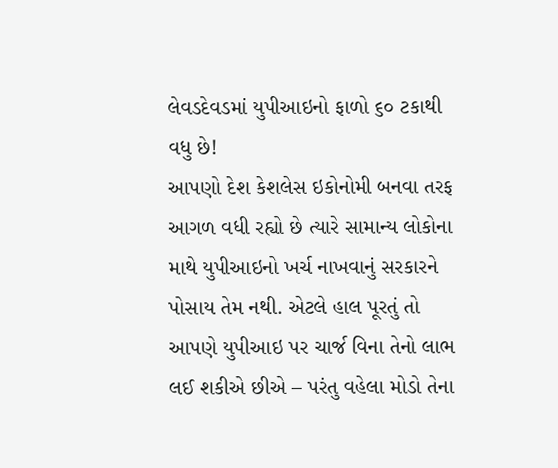લેવડદેવડમાં યુપીઆઇનો ફાળો ૬૦ ટકાથી વધુ છે!
આપણો દેશ કેશલેસ ઇકોનોમી બનવા તરફ આગળ વધી રહ્યો છે ત્યારે સામાન્ય લોકોના માથે યુપીઆઇનો ખર્ચ નાખવાનું સરકારને પોસાય તેમ નથી. એટલે હાલ પૂરતું તો આપણે યુપીઆઇ પર ચાર્જ વિના તેનો લાભ લઈ શકીએ છીએ – પરંતુ વહેલા મોડો તેના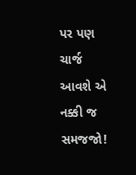પર પણ ચાર્જ આવશે એ નક્કી જ સમજજો!